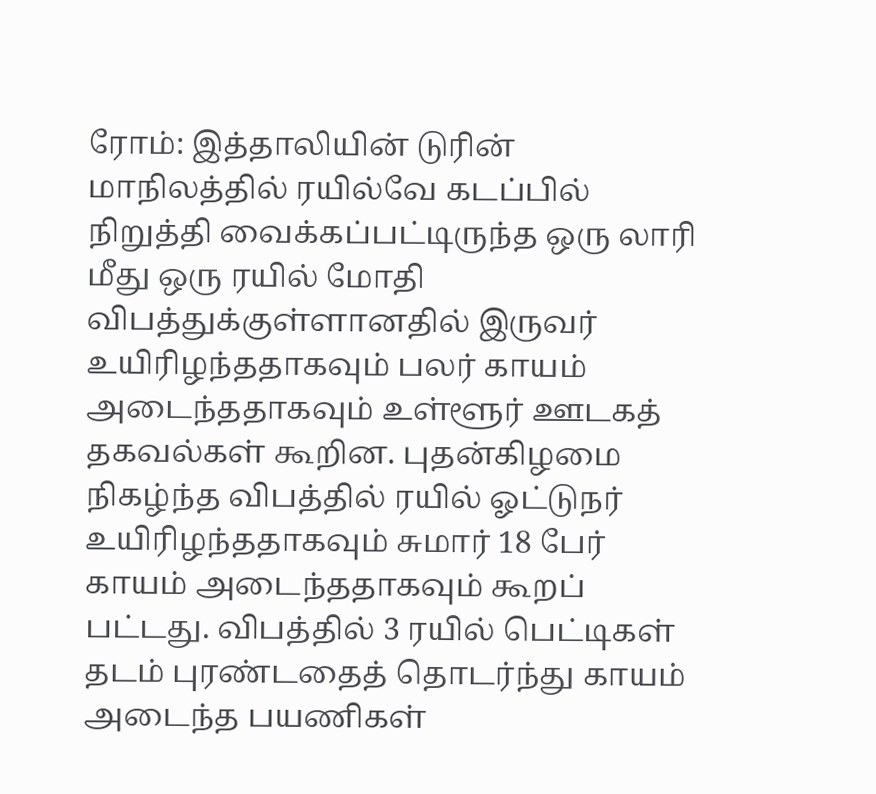ரோம்: இத்தாலியின் டுரின் மாநிலத்தில் ரயில்வே கடப்பில் நிறுத்தி வைக்கப்பட்டிருந்த ஒரு லாரி மீது ஒரு ரயில் மோதி விபத்துக்குள்ளானதில் இருவர் உயிரிழந்ததாகவும் பலர் காயம் அடைந்ததாகவும் உள்ளூர் ஊடகத் தகவல்கள் கூறின. புதன்கிழமை நிகழ்ந்த விபத்தில் ரயில் ஓட்டுநர் உயிரிழந்ததாகவும் சுமார் 18 பேர் காயம் அடைந்ததாகவும் கூறப் பட்டது. விபத்தில் 3 ரயில் பெட்டிகள் தடம் புரண்டதைத் தொடர்ந்து காயம் அடைந்த பயணிகள்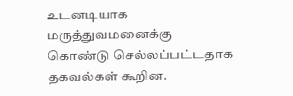உடனடியாக மருத்துவமனைக்கு கொண்டு செல்லப்பட்டதாக தகவல்கள் கூறின.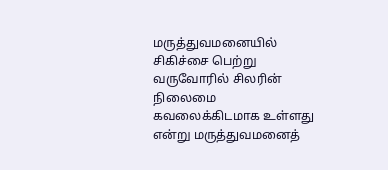மருத்துவமனையில் சிகிச்சை பெற்று வருவோரில் சிலரின் நிலைமை கவலைக்கிடமாக உள்ளது என்று மருத்துவமனைத்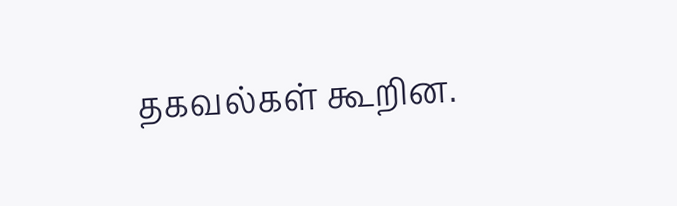தகவல்கள் கூறின.